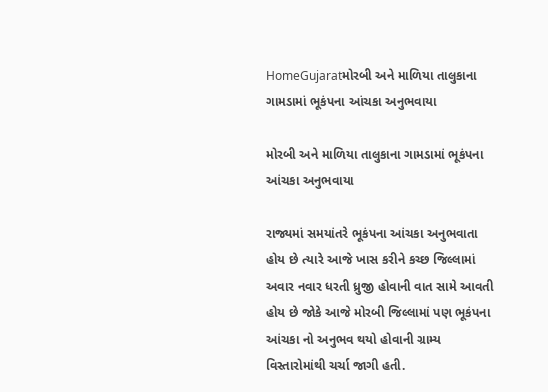HomeGujaratમોરબી અને માળિયા તાલુકાના ગામડામાં ભૂકંપના આંચકા અનુભવાયા

મોરબી અને માળિયા તાલુકાના ગામડામાં ભૂકંપના આંચકા અનુભવાયા

રાજ્યમાં સમયાંતરે ભૂકંપના આંચકા અનુભવાતા હોય છે ત્યારે આજે ખાસ કરીને કચ્છ જિલ્લામાં અવાર નવાર ધરતી ધ્રુજી હોવાની વાત સામે આવતી હોય છે જોકે આજે મોરબી જિલ્લામાં પણ ભૂકંપના આંચકા નો અનુભવ થયો હોવાની ગ્રામ્ય વિસ્તારોમાંથી ચર્ચા જાગી હતી.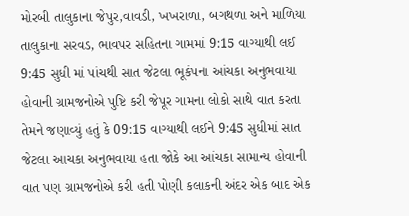મોરબી તાલુકાના જેપુર,વાવડી, ખખરાળા, બગથળા અને માળિયા તાલુકાના સરવડ, ભાવપર સહિતના ગામમાં 9:15 વાગ્યાથી લઈ 9:45 સુધી માં પાંચથી સાત જેટલા ભૂકંપના આંચકા અનુભવાયા હોવાની ગ્રામજનોએ પુષ્ટિ કરી જેપૂર ગામના લોકો સાથે વાત કરતા તેમને જણાવ્યું હતું કે 09:15 વાગ્યાથી લઈને 9:45 સુધીમાં સાત જેટલા આચકા અનુભવાયા હતા જોકે આ આંચકા સામાન્ય હોવાની વાત પણ ગ્રામજનોએ કરી હતી પોણી કલાકની અંદર એક બાદ એક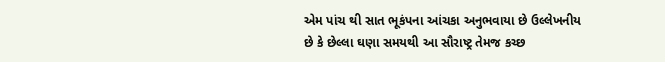એમ પાંચ થી સાત ભૂકંપના આંચકા અનુભવાયા છે ઉલ્લેખનીય છે કે છેલ્લા ઘણા સમયથી આ સૌરાષ્ટ્ર તેમજ કચ્છ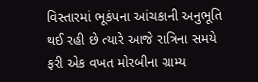વિસ્તારમાં ભૂકંપના આંચકાની અનુભૂતિ થઈ રહી છે ત્યારે આજે રાત્રિના સમયે ફરી એક વખત મોરબીના ગ્રામ્ય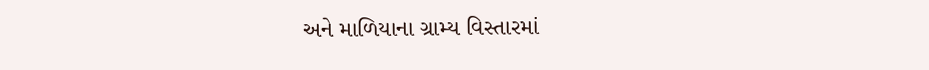અને માળિયાના ગ્રામ્ય વિસ્તારમાં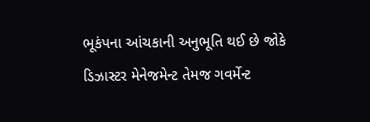ભૂકંપના આંચકાની અનુભૂતિ થઈ છે જોકે ડિઝાસ્ટર મેનેજમેન્ટ તેમજ ગવર્મેન્ટ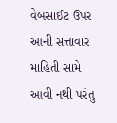વેબસાઈટ ઉપર આની સત્તાવાર માહિતી સામે આવી નથી પરંતુ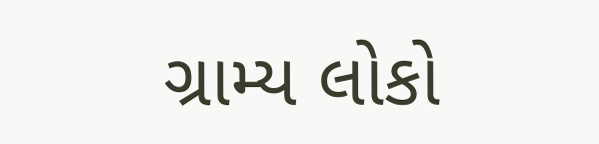ગ્રામ્ય લોકો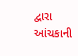દ્વારા આંચકાની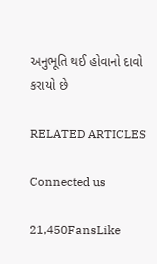અનુભૂતિ થઈ હોવાનો દાવો કરાયો છે

RELATED ARTICLES

Connected us

21,450FansLike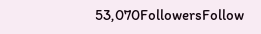53,070FollowersFollow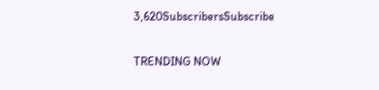3,620SubscribersSubscribe

TRENDING NOW